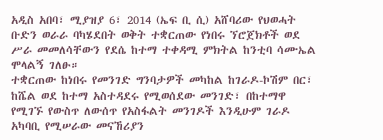አዲስ አበባ፣ ሚያዝያ 6፣ 2014 (ኤፍ ቢ ሲ) አሸባሪው የህወሓት ቡድን ወራራ ባካሄደበት ወቅት ተቋርጠው የነበሩ ኘሮጀክቶች ወደ ሥራ መመለሳቸውን የደሴ ከተማ ተቀዳሚ ምክትል ከንቲባ ሳሙኤል ሞላልኝ ገለፁ።
ተቋርጠው ከነበሩ የመንገድ ግንባታዎች መካከል ከገራዶ-ኮሽም በር፣ ከሼል ወደ ከተማ አስተዳደሩ የሚወሰደው መንገድ፣ በከተማዋ የሚገኙ የውስጥ ለውሰጥ የአስፋልት መንገዶች እንዲሁም ገራዶ አካባቢ የሚሠራው መናኸሪያን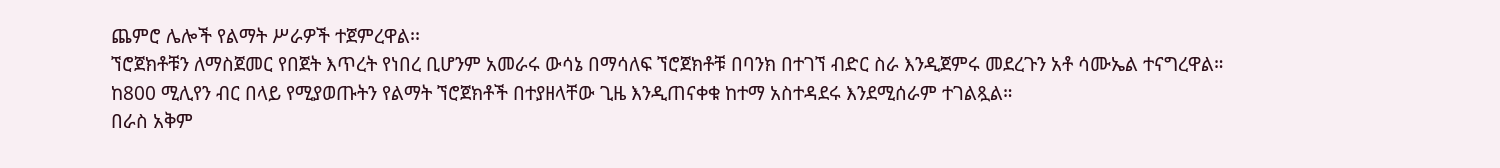ጨምሮ ሌሎች የልማት ሥራዎች ተጀምረዋል፡፡
ኘሮጀክቶቹን ለማስጀመር የበጀት እጥረት የነበረ ቢሆንም አመራሩ ውሳኔ በማሳለፍ ኘሮጀክቶቹ በባንክ በተገኘ ብድር ስራ እንዲጀምሩ መደረጉን አቶ ሳሙኤል ተናግረዋል።
ከ800 ሚሊየን ብር በላይ የሚያወጡትን የልማት ኘሮጀክቶች በተያዘላቸው ጊዜ እንዲጠናቀቁ ከተማ አስተዳደሩ እንደሚሰራም ተገልጿል።
በራስ አቅም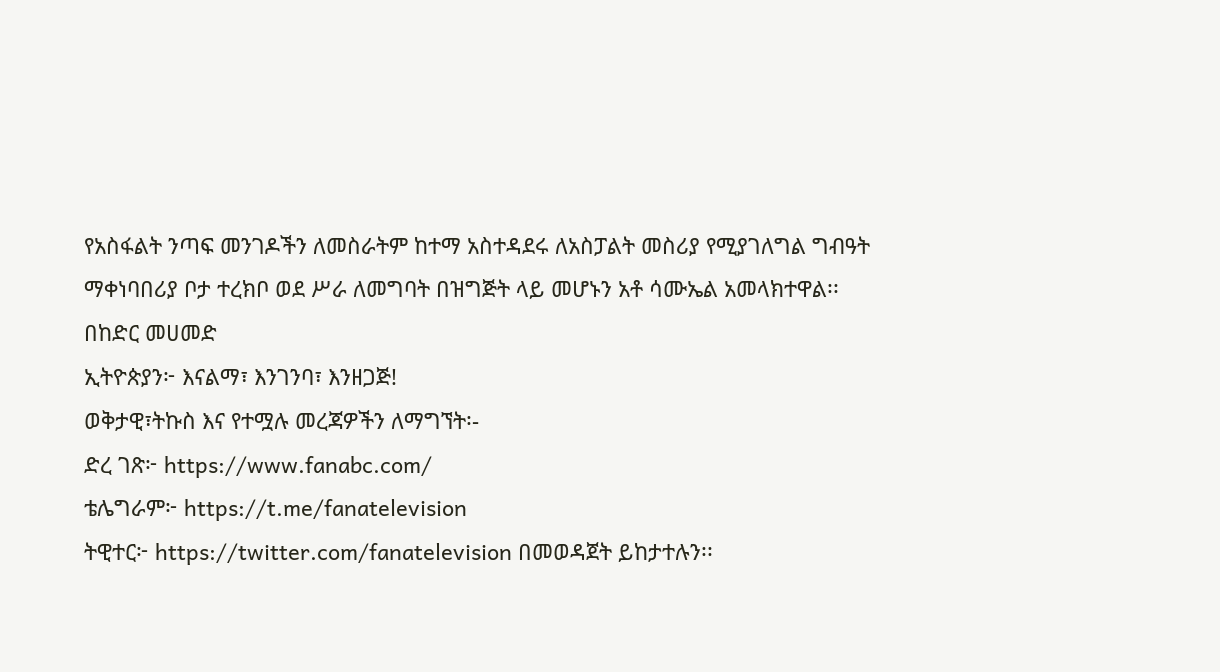የአስፋልት ንጣፍ መንገዶችን ለመስራትም ከተማ አስተዳደሩ ለአስፓልት መስሪያ የሚያገለግል ግብዓት ማቀነባበሪያ ቦታ ተረክቦ ወደ ሥራ ለመግባት በዝግጅት ላይ መሆኑን አቶ ሳሙኤል አመላክተዋል፡፡
በከድር መሀመድ
ኢትዮጵያን፦ እናልማ፣ እንገንባ፣ እንዘጋጅ!
ወቅታዊ፣ትኩስ እና የተሟሉ መረጃዎችን ለማግኘት፡-
ድረ ገጽ፦ https://www.fanabc.com/
ቴሌግራም፦ https://t.me/fanatelevision
ትዊተር፦ https://twitter.com/fanatelevision በመወዳጀት ይከታተሉን፡፡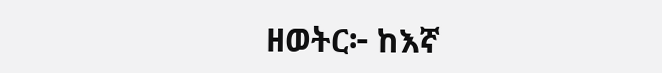ዘወትር፦ ከእኛ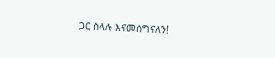ጋር ስላሉ እናመሰግናለን!